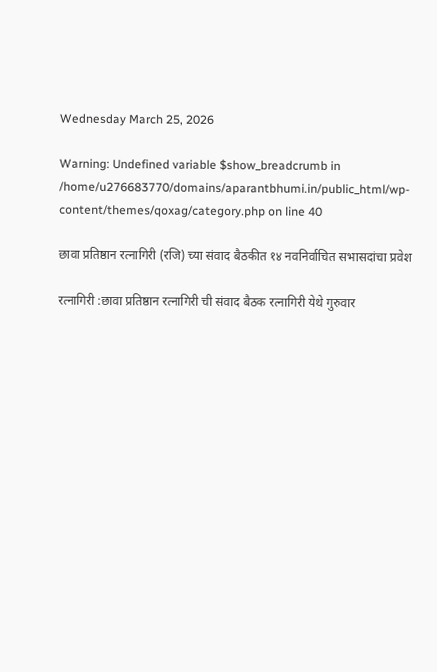Wednesday March 25, 2026

Warning: Undefined variable $show_breadcrumb in /home/u276683770/domains/aparantbhumi.in/public_html/wp-content/themes/qoxag/category.php on line 40

छावा प्रतिष्ठान रत्नागिरी (रजि) च्या संवाद बैठकीत १४ नवनिर्वाचित सभासदांचा प्रवेश

रत्नागिरी :छावा प्रतिष्ठान रत्नागिरी ची संवाद बैठक रत्नागिरी येथे गुरुवार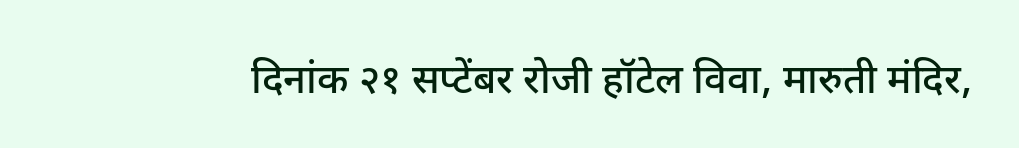दिनांक २१ सप्टेंबर रोजी हॉटेल विवा, मारुती मंदिर,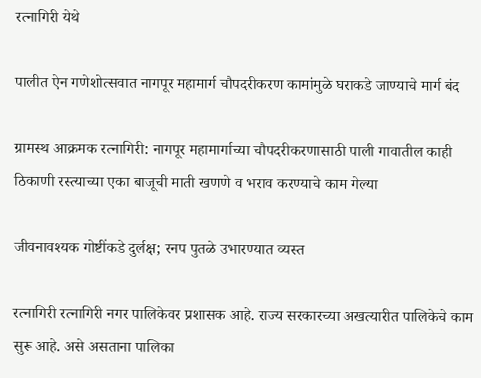रत्नागिरी येथे

पालीत ऐन गणेशोत्सवात नागपूर महामार्ग चौपदरीकरण कामांमुळे घराकडे जाण्याचे मार्ग बंद

ग्रामस्थ आक्रमक रत्नागिरी: नागपूर महामार्गाच्या चौपदरीकरणासाठी पाली गावातील काही ठिकाणी रस्त्याच्या एका बाजूची माती खणणे व भराव करण्याचे काम गेल्या

जीवनावश्यक गोष्टींकडे दुर्लक्ष; रनप पुतळे उभारण्यात व्यस्त

रत्नागिरी रत्नागिरी नगर पालिकेवर प्रशासक आहे. राज्य सरकारच्या अखत्यारीत पालिकेचे काम सुरू आहे. असे असताना पालिका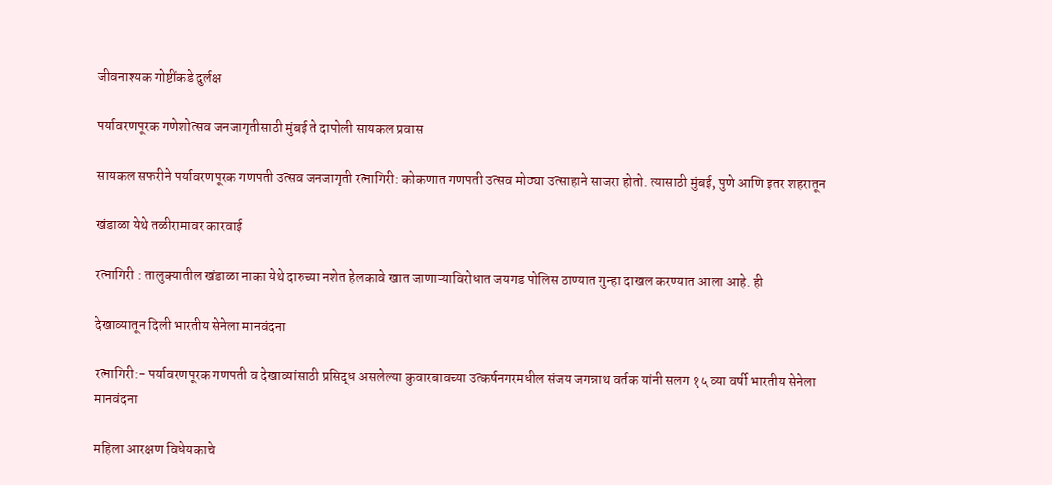जीवनाश्यक गोष्टींकडे दुर्लक्ष

पर्यावरणपूरक गणेशोत्सव जनजागृतीसाठी मुंबई ते दापोली सायकल प्रवास

सायकल सफरीने पर्यावरणपूरक गणपती उत्सव जनजागृती रत्नागिरी: कोकणात गणपती उत्सव मोठ्या उत्साहाने साजरा होतो. त्यासाठी मुंबई, पुणे आणि इतर शहरातून

खंडाळा येथे तळीरामावर कारवाई

रत्नागिरी : तालुक्यातील खंडाळा नाका येथे दारुच्या नशेत हेलकावे खात जाणाऱ्याविरोधात जयगड पोलिस ठाण्यात गुन्हा दाखल करण्यात आला आहे. ही

देखाव्यातून दिली भारतीय सेनेला मानवंदना

रत्नागिरी:- पर्यावरणपूरक गणपती व देखाव्यांसाठी प्रसिद्ध असलेल्या कुवारबावच्या उत्कर्षनगरमधील संजय जगन्नाथ वर्तक यांनी सलग १५ व्या वर्षी भारतीय सेनेला मानवंदना

महिला आरक्षण विधेयकाचे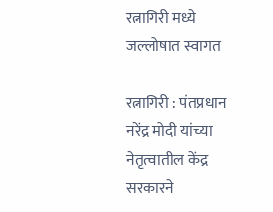रत्नागिरी मध्ये जल्लोषात स्वागत

रत्नागिरी : पंतप्रधान नरेंद्र मोदी यांच्या नेतृत्वातील केंद्र सरकारने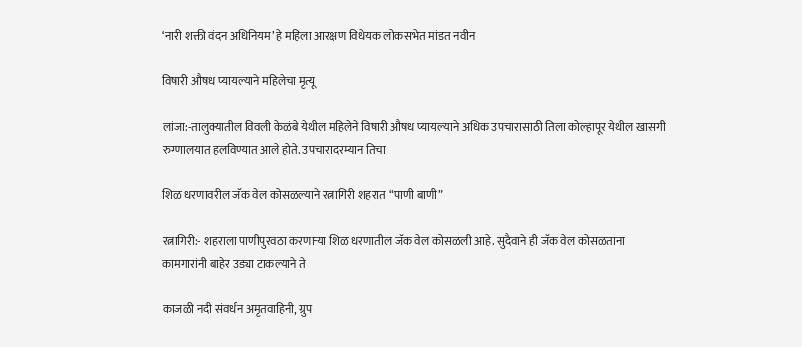‘नारी शक्ती वंदन अधिनियम’ हे महिला आरक्षण विधेयक लोकसभेत मांडत नवीन

विषारी औषध प्यायल्याने महिलेचा मृत्यू

लांजा:-तालुक्यातील विवली केळंबे येथील महिलेने विषारी औषध प्यायल्याने अधिक उपचारासाठी तिला कोल्हापूर येथील खासगी रुग्णालयात हलविण्यात आले होते. उपचारादरम्यान तिचा

शिळ धरणावरील जॅक वेल कोसळल्याने रत्नागिरी शहरात “पाणी बाणी”

रत्नागिरी:- शहराला पाणीपुरवठा करणाऱ्या शिळ धरणातील जॅक वेल कोसळली आहे. सुदैवाने ही जॅक वेल कोसळताना कामगारांनी बाहेर उड्या टाकल्याने ते

काजळी नदी संवर्धन अमृतवाहिनी, ग्रुप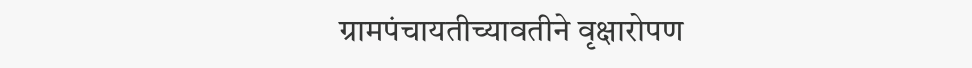ग्रामपंचायतीच्यावतीने वृक्षारोपण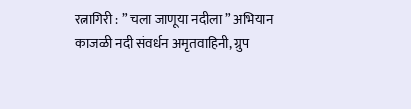रत्नागिरी : ” चला जाणूया नदीला ” अभियान काजळी नदी संवर्धन अमृतवाहिनी, ग्रुप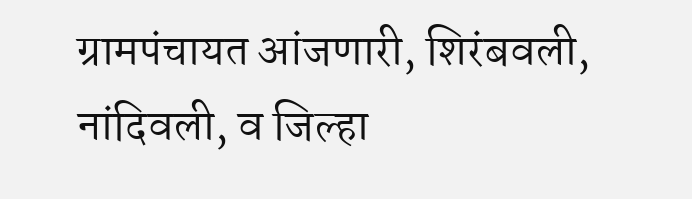ग्रामपंचायत आंजणारी, शिरंबवली, नांदिवली, व जिल्हा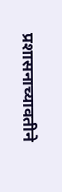प्रशासनाच्यावतीने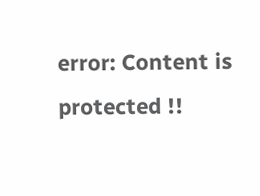error: Content is protected !!